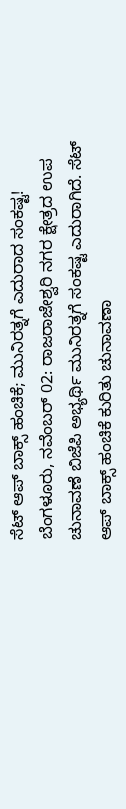ಸೆಟ್ ಆಪ್ ಬಾಕ್ಸ್ ಹಂಚಿಕೆ; ಮುನಿರತ್ನಗೆ ಎದುರಾದ ಸಂಕಷ್ಟ!
ಬೆಂಗಳೂರು, ನವೆಂಬರ್ 02: ರಾಜರಾಜೇಶ್ವರಿ ನಗರ ಕ್ಷೇತ್ರದ ಉಪ ಚುನಾವಣೆ ಬಿಜೆಪಿ ಅಭ್ಯರ್ಥಿ ಮುನಿರತ್ನಗೆ ಸಂಕಷ್ಟ ಎದುರಾಗಿದೆ. ಸೆಟ್ ಆಪ್ ಬಾಕ್ಸ್ ಹಂಚಿಕೆ ಕುರಿತು ಚುನಾವಣಾ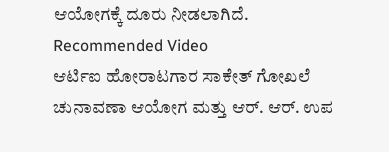ಆಯೋಗಕ್ಕೆ ದೂರು ನೀಡಲಾಗಿದೆ.
Recommended Video
ಆರ್ಟಿಐ ಹೋರಾಟಗಾರ ಸಾಕೇತ್ ಗೋಖಲೆ ಚುನಾವಣಾ ಆಯೋಗ ಮತ್ತು ಆರ್. ಆರ್. ಉಪ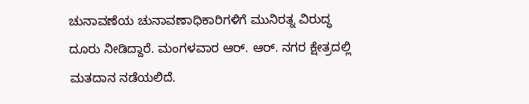ಚುನಾವಣೆಯ ಚುನಾವಣಾಧಿಕಾರಿಗಳಿಗೆ ಮುನಿರತ್ನ ವಿರುದ್ಧ ದೂರು ನೀಡಿದ್ದಾರೆ. ಮಂಗಳವಾರ ಆರ್. ಆರ್. ನಗರ ಕ್ಷೇತ್ರದಲ್ಲಿ ಮತದಾನ ನಡೆಯಲಿದೆ.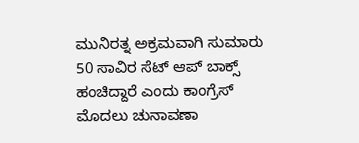ಮುನಿರತ್ನ ಅಕ್ರಮವಾಗಿ ಸುಮಾರು 50 ಸಾವಿರ ಸೆಟ್ ಆಪ್ ಬಾಕ್ಸ್ ಹಂಚಿದ್ದಾರೆ ಎಂದು ಕಾಂಗ್ರೆಸ್ ಮೊದಲು ಚುನಾವಣಾ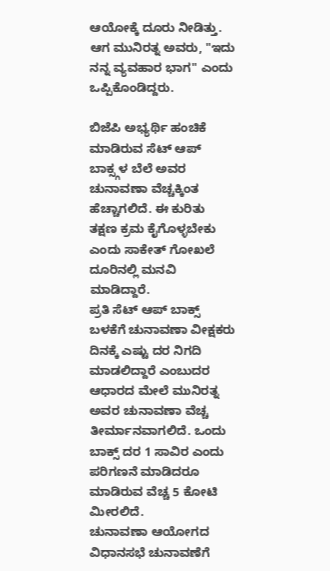ಆಯೋಕ್ಕೆ ದೂರು ನೀಡಿತ್ತು. ಆಗ ಮುನಿರತ್ನ ಅವರು, "ಇದು ನನ್ನ ವ್ಯವಹಾರ ಭಾಗ" ಎಂದು ಒಪ್ಪಿಕೊಂಡಿದ್ದರು.

ಬಿಜೆಪಿ ಅಭ್ಯರ್ಥಿ ಹಂಚಿಕೆ ಮಾಡಿರುವ ಸೆಟ್ ಆಪ್ ಬಾಕ್ಸ್ಗಳ ಬೆಲೆ ಅವರ ಚುನಾವಣಾ ವೆಚ್ಚಕ್ಕಿಂತ ಹೆಚ್ಚಾಗಲಿದೆ. ಈ ಕುರಿತು ತಕ್ಷಣ ಕ್ರಮ ಕೈಗೊಳ್ಳಬೇಕು ಎಂದು ಸಾಕೇತ್ ಗೋಖಲೆ ದೂರಿನಲ್ಲಿ ಮನವಿ ಮಾಡಿದ್ದಾರೆ.
ಪ್ರತಿ ಸೆಟ್ ಆಪ್ ಬಾಕ್ಸ್ ಬಳಕೆಗೆ ಚುನಾವಣಾ ವೀಕ್ಷಕರು ದಿನಕ್ಕೆ ಎಷ್ಟು ದರ ನಿಗದಿ ಮಾಡಲಿದ್ದಾರೆ ಎಂಬುದರ ಆಧಾರದ ಮೇಲೆ ಮುನಿರತ್ನ ಅವರ ಚುನಾವಣಾ ವೆಚ್ಚ ತೀರ್ಮಾನವಾಗಲಿದೆ. ಒಂದು ಬಾಕ್ಸ್ ದರ 1 ಸಾವಿರ ಎಂದು ಪರಿಗಣನೆ ಮಾಡಿದರೂ ಮಾಡಿರುವ ವೆಚ್ಚ 5 ಕೋಟಿ ಮೀರಲಿದೆ.
ಚುನಾವಣಾ ಆಯೋಗದ ವಿಧಾನಸಭೆ ಚುನಾವಣೆಗೆ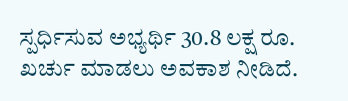ಸ್ಪರ್ಧಿಸುವ ಅಭ್ಯರ್ಥಿ 30.8 ಲಕ್ಷ ರೂ. ಖರ್ಚು ಮಾಡಲು ಅವಕಾಶ ನೀಡಿದೆ.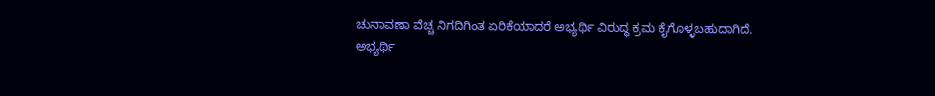ಚುನಾವಣಾ ವೆಚ್ಚ ನಿಗದಿಗಿಂತ ಏರಿಕೆಯಾದರೆ ಅಭ್ಯರ್ಥಿ ವಿರುದ್ಧ ಕ್ರಮ ಕೈಗೊಳ್ಳಬಹುದಾಗಿದೆ.
ಅಭ್ಯರ್ಥಿ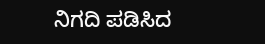ನಿಗದಿ ಪಡಿಸಿದ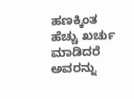ಹಣಕ್ಕಿಂತ ಹೆಚ್ಚು ಖರ್ಚು ಮಾಡಿದರೆ ಅವರನ್ನು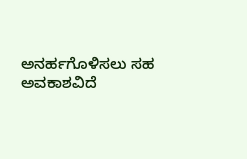ಅನರ್ಹಗೊಳಿಸಲು ಸಹ ಅವಕಾಶವಿದೆ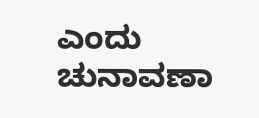ಎಂದು ಚುನಾವಣಾ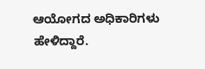ಆಯೋಗದ ಅಧಿಕಾರಿಗಳು ಹೇಳಿದ್ದಾರೆ.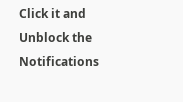Click it and Unblock the Notifications